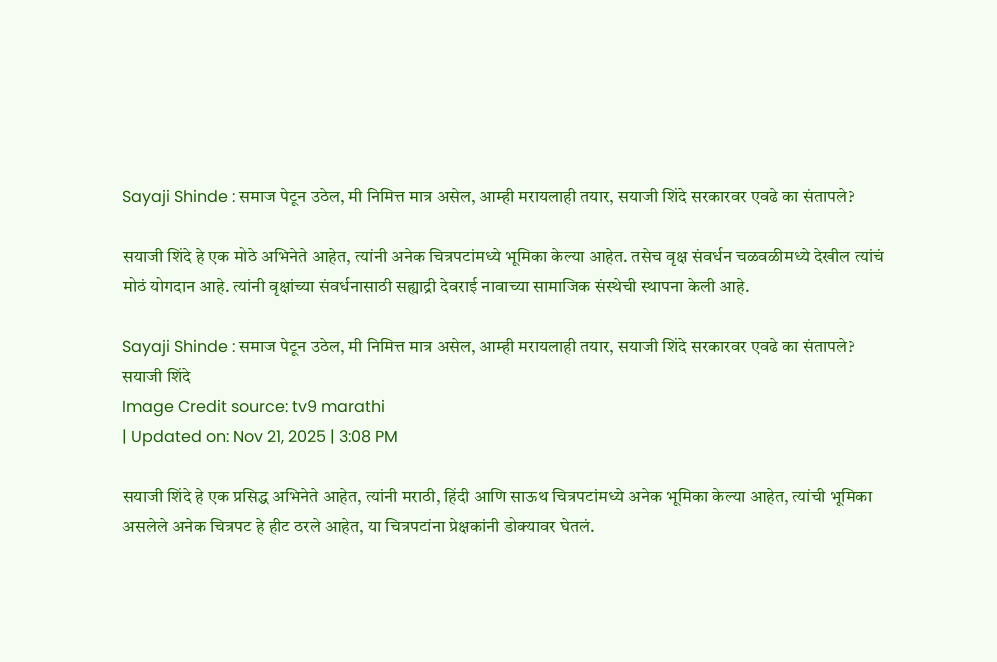Sayaji Shinde : समाज पेटून उठेल, मी निमित्त मात्र असेल, आम्ही मरायलाही तयार, सयाजी शिंदे सरकारवर एवढे का संतापले?

सयाजी शिंदे हे एक मोठे अभिनेते आहेत, त्यांनी अनेक चित्रपटांमध्ये भूमिका केल्या आहेत. तसेच वृक्ष संवर्धन चळवळीमध्ये देखील त्यांचं मोठं योगदान आहे. त्यांनी वृक्षांच्या संवर्धनासाठी सह्याद्री देवराई नावाच्या सामाजिक संस्थेची स्थापना केली आहे.

Sayaji Shinde : समाज पेटून उठेल, मी निमित्त मात्र असेल, आम्ही मरायलाही तयार, सयाजी शिंदे सरकारवर एवढे का संतापले?
सयाजी शिंदे
Image Credit source: tv9 marathi
| Updated on: Nov 21, 2025 | 3:08 PM

सयाजी शिंदे हे एक प्रसिद्ध अभिनेते आहेत, त्यांनी मराठी, हिंदी आणि साऊथ चित्रपटांमध्ये अनेक भूमिका केल्या आहेत, त्यांची भूमिका असलेले अनेक चित्रपट हे हीट ठरले आहेत, या चित्रपटांना प्रेक्षकांनी डोक्यावर घेतलं.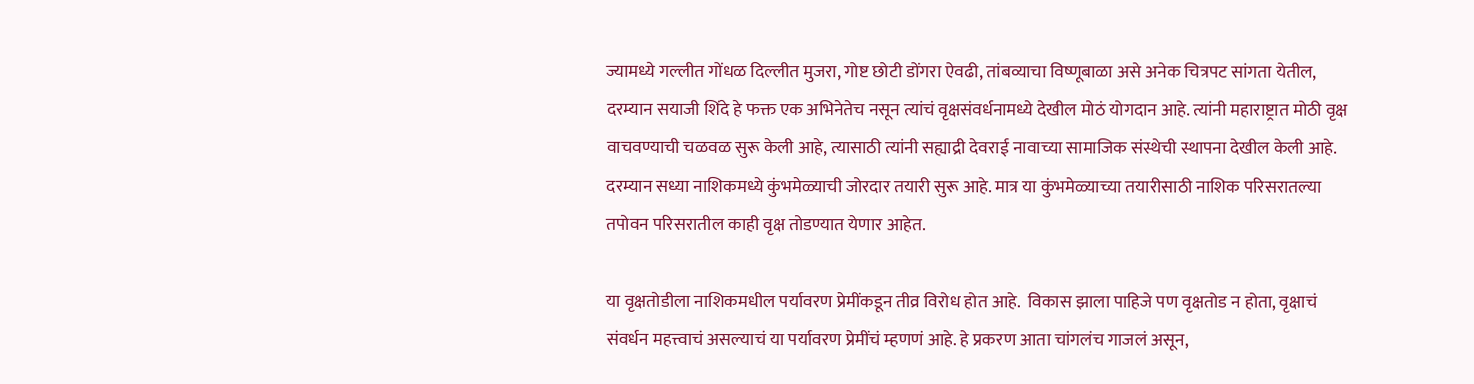ज्यामध्ये गल्लीत गोंधळ दिल्लीत मुजरा, गोष्ट छोटी डोंगरा ऐवढी, तांबव्याचा विष्णूबाळा असे अनेक चित्रपट सांगता येतील, दरम्यान सयाजी शिंदे हे फक्त एक अभिनेतेच नसून त्यांचं वृक्षसंवर्धनामध्ये देखील मोठं योगदान आहे. त्यांनी महाराष्ट्रात मोठी वृक्ष वाचवण्याची चळवळ सुरू केली आहे, त्यासाठी त्यांनी सह्याद्री देवराई नावाच्या सामाजिक संस्थेची स्थापना देखील केली आहे. दरम्यान सध्या नाशिकमध्ये कुंभमेळ्याची जोरदार तयारी सुरू आहे. मात्र या कुंभमेळ्याच्या तयारीसाठी नाशिक परिसरातल्या तपोवन परिसरातील काही वृक्ष तोडण्यात येणार आहेत.

या वृक्षतोडीला नाशिकमधील पर्यावरण प्रेमींकडून तीव्र विरोध होत आहे.  विकास झाला पाहिजे पण वृक्षतोड न होता, वृक्षाचं संवर्धन महत्त्वाचं असल्याचं या पर्यावरण प्रेमींचं म्हणणं आहे. हे प्रकरण आता चांगलंच गाजलं असून,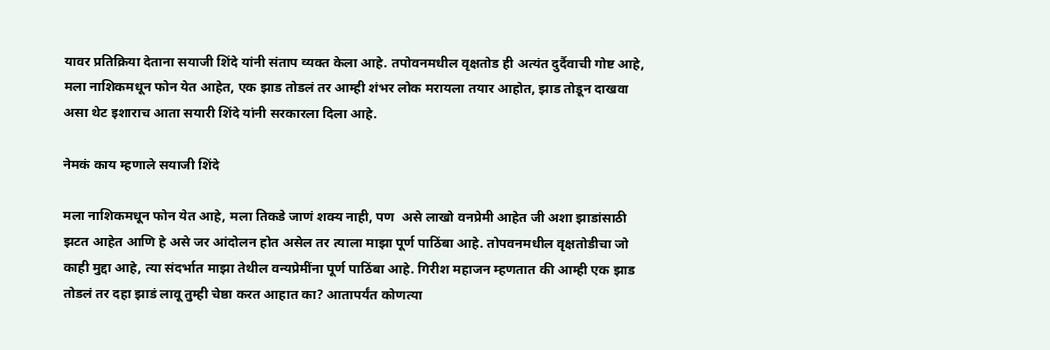यावर प्रतिक्रिया देताना सयाजी शिंदे यांनी संताप व्यक्त केला आहे. तपोवनमधील वृक्षतोड ही अत्यंत दुर्दैवाची गोष्ट आहे, मला नाशिकमधून फोन येत आहेत, एक झाड तोडलं तर आम्ही शंभर लोक मरायला तयार आहोत, झाड तोडून दाखवा असा थेट इशाराच आता सयारी शिंदे यांनी सरकारला दिला आहे.

नेमकं काय म्हणाले सयाजी शिंदे

मला नाशिकमधून फोन येत आहे, मला तिकडे जाणं शक्य नाही, पण  असे लाखो वनप्रेमी आहेत जी अशा झाडांसाठी झटत आहेत आणि हे असे जर आंदोलन होत असेल तर त्याला माझा पूर्ण पाठिंबा आहे. तोपवनमधील वृक्षतोडीचा जो काही मुद्दा आहे, त्या संदर्भात माझा तेथील वन्यप्रेमींना पूर्ण पाठिंबा आहे. गिरीश महाजन म्हणतात की आम्ही एक झाड तोडलं तर दहा झाडं लावू तुम्ही चेष्ठा करत आहात का? आतापर्यंत कोणत्या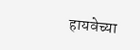हायवेच्या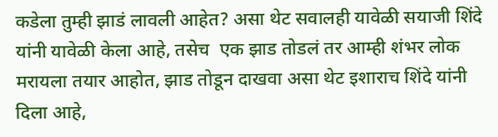कडेला तुम्ही झाडं लावली आहेत? असा थेट सवालही यावेळी सयाजी शिंदे यांनी यावेळी केला आहे, तसेच  एक झाड तोडलं तर आम्ही शंभर लोक मरायला तयार आहोत, झाड तोडून दाखवा असा थेट इशाराच शिंदे यांनी दिला आहे,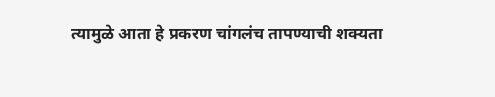त्यामुळे आता हे प्रकरण चांगलंच तापण्याची शक्यता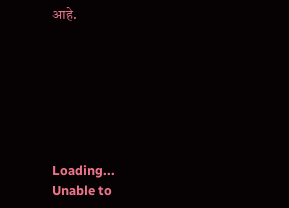आहे.







Loading...
Unable to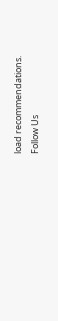load recommendations.
Follow Us